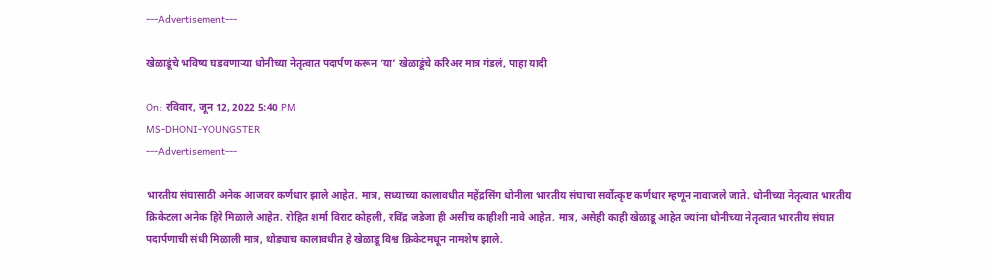---Advertisement---

खेळाडूंचे भविष्य घडवणाऱ्या धोनीच्या नेतृत्वात पदार्पण करून ‘या’ खेळाडूंचे करिअर मात्र गंडलं, पाहा यादी

On: रविवार, जून 12, 2022 5:40 PM
MS-DHONI-YOUNGSTER
---Advertisement---

भारतीय संघासाठी अनेक आजवर कर्णधार झाले आहेत. मात्र, सध्याच्या कालावधीत महेंद्रसिंग धोनीला भारतीय संघाचा सर्वोत्कृष्ट कर्णधार म्हणून नावाजले जाते. धोनीच्या नेतृत्वात भारतीय क्रिकेटला अनेक हिरे मिळाले आहेत. रोहित शर्मा विराट कोहली, रविंद्र जडेजा ही असीच काहीशी नावे आहेत. मात्र, असेही काही खेळाडू आहेत ज्यांना धोनीच्या नेतृत्वात भारतीय संघात पदार्पणाची संधी मिळाली मात्र, थोड्याच कालावधीत हे खेळाडू विश्व क्रिकेटमधून नामशेष झाले.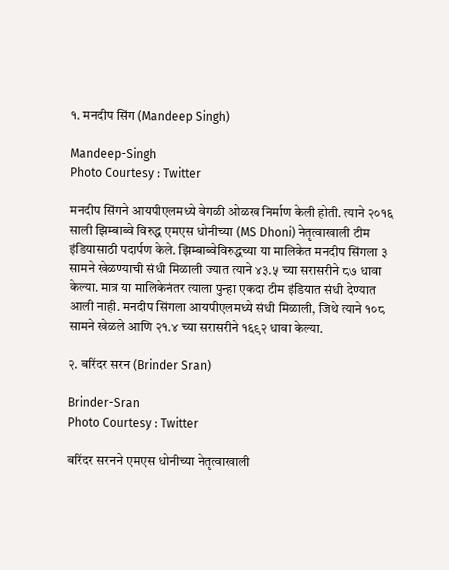१. मनदीप सिंग (Mandeep Singh)

Mandeep-Singh
Photo Courtesy : Twitter

मनदीप सिंगने आयपीएलमध्ये वेगळी ओळख निर्माण केली होती. त्याने २०१६ साली झिम्बाब्वे विरुद्ध एमएस धोनीच्या (MS Dhoni) नेतृत्वाखाली टीम इंडियासाठी पदार्पण केले. झिम्बाब्वेविरुद्धच्या या मालिकेत मनदीप सिंगला ३ सामने खेळण्याची संधी मिळाली ज्यात त्याने ४३.५ च्या सरासरीने ८७ धावा केल्या. मात्र या मालिकेनंतर त्याला पुन्हा एकदा टीम इंडियात संधी देण्यात आली नाही. मनदीप सिंगला आयपीएलमध्ये संधी मिळाली, जिथे त्याने १०८ सामने खेळले आणि २१.४ च्या सरासरीने १६९२ धावा केल्या.

२. बरिंदर सरन (Brinder Sran)

Brinder-Sran
Photo Courtesy : Twitter

बरिंदर सरनने एमएस धोनीच्या नेतृत्वाखाली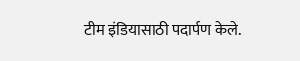टीम इंडियासाठी पदार्पण केले.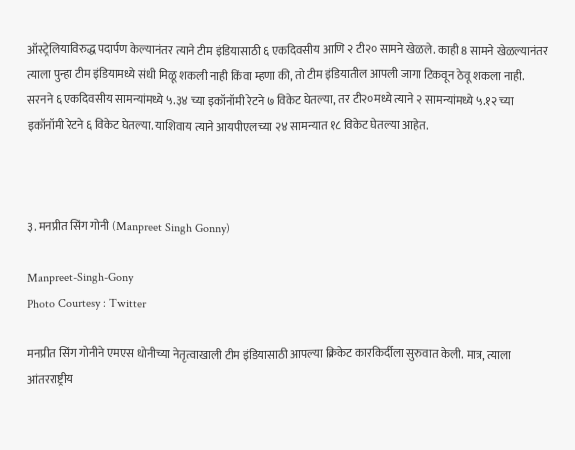ऑस्ट्रेलियाविरुद्ध पदार्पण केल्यानंतर त्याने टीम इंडियासाठी ६ एकदिवसीय आणि २ टी२० सामने खेळले. काही 8 सामने खेळल्यानंतर त्याला पुन्हा टीम इंडियामध्ये संधी मिळू शकली नाही किंवा म्हणा की, तो टीम इंडियातील आपली जागा टिकवून ठेवू शकला नाही. सरनने ६ एकदिवसीय सामन्यांमध्ये ५.३४ च्या इकॉनॉमी रेटने ७ विकेट घेतल्या, तर टी२०मध्ये त्याने २ सामन्यांमध्ये ५.१२ च्या इकॉनॉमी रेटने ६ विकेट घेतल्या. याशिवाय त्याने आयपीएलच्या २४ सामन्यात १८ विकेट घेतल्या आहेत.



३. मनप्रीत सिंग गोनी (Manpreet Singh Gonny)

Manpreet-Singh-Gony
Photo Courtesy : Twitter

मनप्रीत सिंग गोनीने एमएस धोनीच्या नेतृत्वाखाली टीम इंडियासाठी आपल्या क्रिकेट कारकिर्दीला सुरुवात केली. मात्र, त्याला आंतरराष्ट्रीय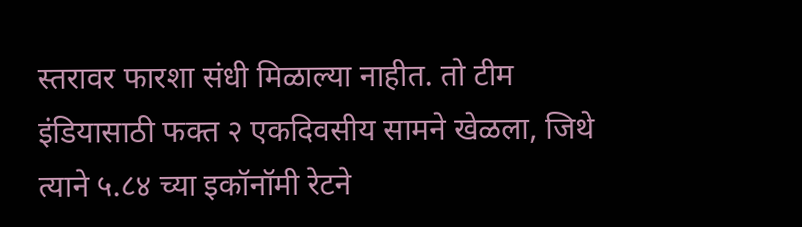स्तरावर फारशा संधी मिळाल्या नाहीत. तो टीम इंडियासाठी फक्त २ एकदिवसीय सामने खेळला, जिथे त्याने ५.८४ च्या इकॉनॉमी रेटने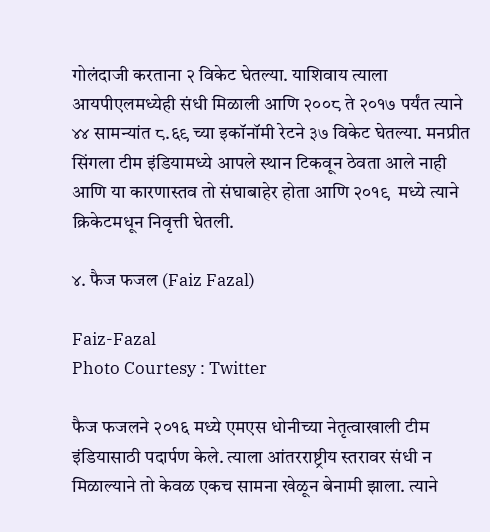गोलंदाजी करताना २ विकेट घेतल्या. याशिवाय त्याला आयपीएलमध्येही संधी मिळाली आणि २००८ ते २०१७ पर्यंत त्याने ४४ सामन्यांत ८.६९ च्या इकॉनॉमी रेटने ३७ विकेट घेतल्या. मनप्रीत सिंगला टीम इंडियामध्ये आपले स्थान टिकवून ठेवता आले नाही आणि या कारणास्तव तो संघाबाहेर होता आणि २०१९  मध्ये त्याने क्रिकेटमधून निवृत्ती घेतली.

४. फैज फजल (Faiz Fazal)

Faiz-Fazal
Photo Courtesy : Twitter

फैज फजलने २०१६ मध्ये एमएस धोनीच्या नेतृत्वाखाली टीम इंडियासाठी पदार्पण केले. त्याला आंतरराष्ट्रीय स्तरावर संधी न मिळाल्याने तो केवळ एकच सामना खेळून बेनामी झाला. त्याने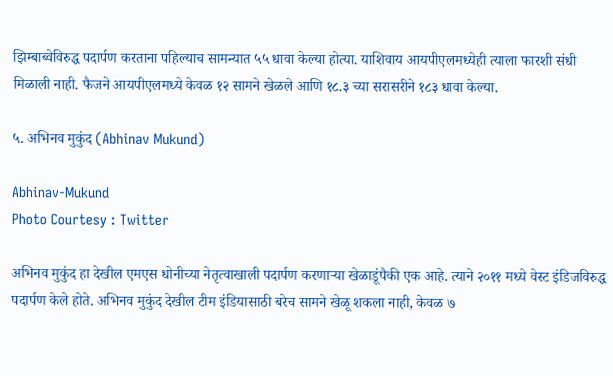झिम्बाब्वेविरुद्ध पदार्पण करताना पहिल्याच सामन्यात ५५ धावा केल्या होत्या. याशिवाय आयपीएलमध्येही त्याला फारशी संधी मिळाली नाही. फैजने आयपीएलमध्ये केवळ १२ सामने खेळले आणि १८.३ च्या सरासरीने १८३ धावा केल्या.

५. अभिनव मुकुंद (Abhinav Mukund)

Abhinav-Mukund
Photo Courtesy : Twitter

अभिनव मुकुंद हा देखील एमएस धोनीच्या नेतृत्वाखाली पदार्पण करणाऱ्या खेळाडूंपैकी एक आहे. त्याने २०११ मध्ये वेस्ट इंडिजविरुद्ध पदार्पण केले होते. अभिनव मुकुंद देखील टीम इंडियासाठी बरेच सामने खेळू शकला नाही, केवळ ७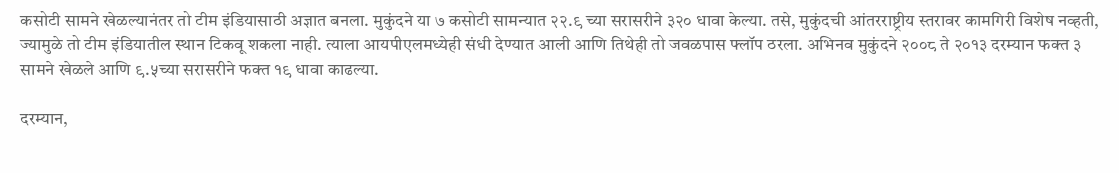कसोटी सामने खेळल्यानंतर तो टीम इंडियासाठी अज्ञात बनला. मुकुंदने या ७ कसोटी सामन्यात २२.९ च्या सरासरीने ३२० धावा केल्या. तसे, मुकुंदची आंतरराष्ट्रीय स्तरावर कामगिरी विशेष नव्हती, ज्यामुळे तो टीम इंडियातील स्थान टिकवू शकला नाही. त्याला आयपीएलमध्येही संधी देण्यात आली आणि तिथेही तो जवळपास फ्लॉप ठरला. अभिनव मुकुंदने २००८ ते २०१३ दरम्यान फक्त ३ सामने खेळले आणि ९.५च्या सरासरीने फक्त १९ धावा काढल्या.

दरम्यान,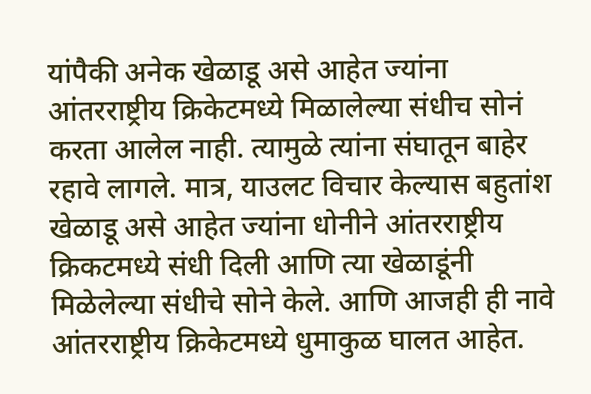यांपैकी अनेक खेळाडू असे आहेत ज्यांना आंतरराष्ट्रीय क्रिकेटमध्ये मिळालेल्या संधीच सोनं करता आलेल नाही. त्यामुळे त्यांना संघातून बाहेर रहावे लागले. मात्र, याउलट विचार केल्यास बहुतांश खेळाडू असे आहेत ज्यांना धोनीने आंतरराष्ट्रीय क्रिकटमध्ये संधी दिली आणि त्या खेळाडूंनी मिळेलेल्या संधीचे सोने केले. आणि आजही ही नावे आंतरराष्ट्रीय क्रिकेटमध्ये धुमाकुळ घालत आहेत.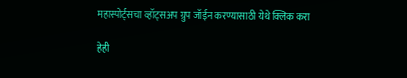महास्पोर्ट्सचा व्हॉट्सअप ग्रुप जॉईन करण्यासाठी येथे क्लिक करा

हेही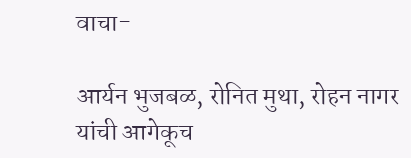वाचा-

आर्यन भुजबळ, रोनित मुथा, रोहन नागर यांची आगेकूच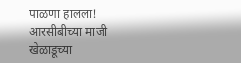पाळणा हालला! आरसीबीच्या माजी खेळाडूच्या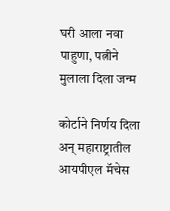घरी आला नवा पाहुणा, पत्नीने मुलाला दिला जन्म

कोर्टाने निर्णय दिला अन् महाराष्ट्रातील आयपीएल मॅचेस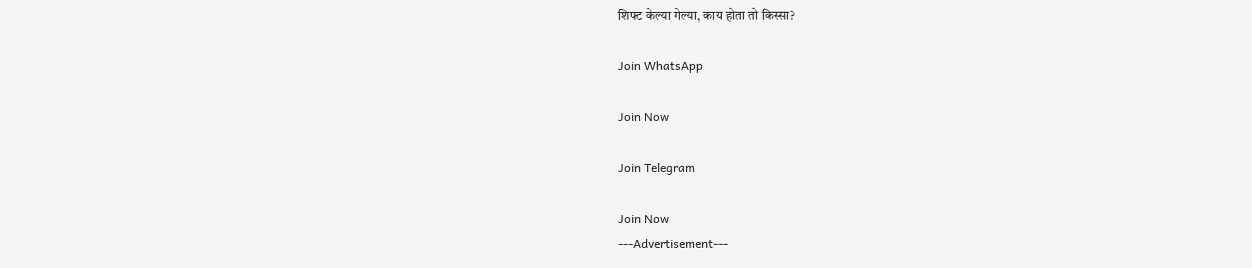शिफ्ट केल्या गेल्या, काय होता तो किस्सा?

Join WhatsApp

Join Now

Join Telegram

Join Now
---Advertisement---